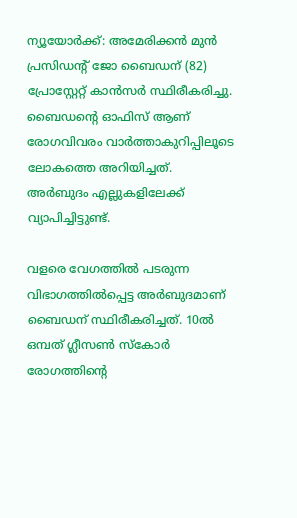ന്യൂയോര്‍ക്ക്: അമേരിക്കൻ മുന്‍ പ്രസിഡന്‍റ് ജോ ബൈഡന് (82) പ്രോസ്റ്റേറ്റ് കാന്‍സര്‍ സ്ഥിരീകരിച്ചു. ബൈഡന്‍റെ ഓഫിസ് ആണ് രോഗവിവരം വാർത്താകുറിപ്പിലൂടെ ലോകത്തെ അറിയിച്ചത്. അർബുദം എല്ലുകളിലേക്ക് വ്യാപിച്ചിട്ടുണ്ട്.

വളരെ വേഗത്തിൽ പടരുന്ന വിഭാഗത്തിൽപ്പെട്ട അർബുദമാണ് ബൈഡന് സ്ഥിരീകരിച്ചത്. 10ൽ ഒമ്പത് ഗ്ലീസൺ സ്കോർ രോഗത്തിന്‍റെ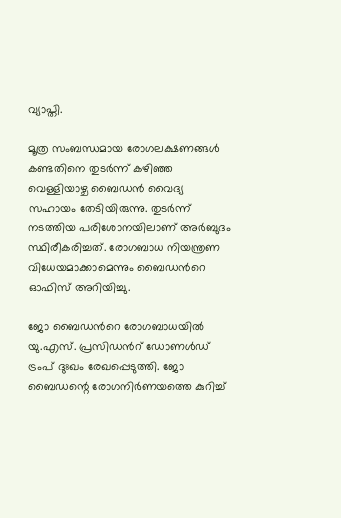വ്യാപ്തി.

മൂത്ര സംബന്ധമായ രോഗലക്ഷണങ്ങൾ കണ്ടതിനെ തുടർന്ന് കഴിഞ്ഞ വെള്ളിയാഴ്ച ബൈഡൻ വൈദ്യ സഹായം തേടിയിരുന്നു. തുടർന്ന് നടത്തിയ പരിശോനയിലാണ് അർബുദം സ്ഥിരീകരിച്ചത്. രോഗബാധ നിയന്ത്രണ വിധേയമാക്കാമെന്നും ബൈഡന്‍റെ ഓഫിസ് അറിയിച്ചു.

ജോ ബൈഡന്‍റെ രോഗബാധയിൽ യു.എസ്. പ്രസിഡന്‍റ് ഡോണൾഡ് ട്രംപ് ദുഃഖം രേഖപ്പെടുത്തി. ജോ ബൈഡന്റെ രോഗനിർണയത്തെ കുറിച്ച്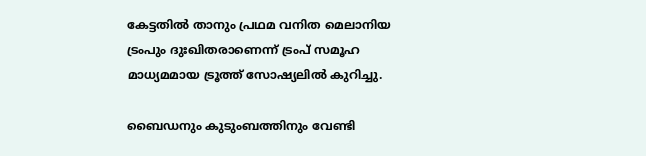കേട്ടതിൽ താനും പ്രഥമ വനിത മെലാനിയ ട്രംപും ദുഃഖിതരാണെന്ന് ട്രംപ് സമൂഹ മാധ്യമമായ ട്രൂത്ത് സോഷ്യലിൽ കുറിച്ചു.

ബൈഡനും കുടുംബത്തിനും വേണ്ടി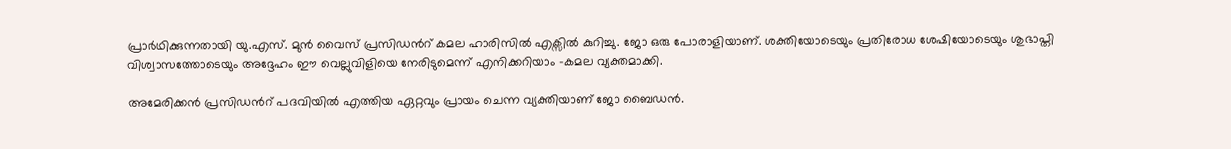പ്രാർഥിക്കുന്നതായി യു.എസ്. മുൻ വൈസ് പ്രസിഡന്‍റ് കമല ഹാരിസിൽ എക്സിൽ കുറിച്ചു. ജോ ഒരു പോരാളിയാണ്. ശക്തിയോടെയും പ്രതിരോധ ശേഷിയോടെയും ശുഭാപ്തി വിശ്വാസത്തോടെയും അദ്ദേഹം ഈ വെല്ലുവിളിയെ നേരിടുമെന്ന് എനിക്കറിയാം -കമല വ്യക്തമാക്കി.

അമേരിക്കൻ പ്രസിഡന്‍റ് പദവിയിൽ എത്തിയ ഏറ്റവും പ്രായം ചെന്ന വ്യക്തിയാണ് ജോ ബൈഡൻ.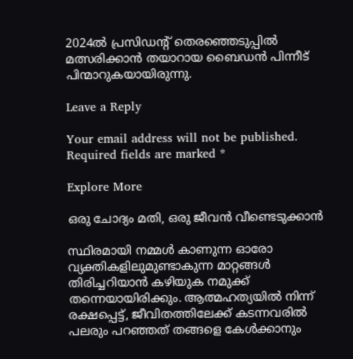2024ൽ പ്രസിഡന്‍റ് തെരഞ്ഞെടുപ്പിൽ മത്സരിക്കാൻ തയാറായ ബൈഡൻ പിന്നീട് പിന്മാറുകയായിരുന്നു.

Leave a Reply

Your email address will not be published. Required fields are marked *

Explore More

ഒരു ചോദ്യം മതി, ഒരു ജീവൻ വീണ്ടെടുക്കാൻ

സ്ഥിരമായി നമ്മള്‍ കാണുന്ന ഓരോ വ്യക്തികളിലുമുണ്ടാകുന്ന മാറ്റങ്ങള്‍ തിരിച്ചറിയാന്‍ കഴിയുക നമുക്ക് തന്നെയായിരിക്കും. ആത്മഹത്യയില്‍ നിന്ന് രക്ഷപ്പെട്ട്, ജീവിതത്തിലേക്ക് കടന്നവരില്‍ പലരും പറഞ്ഞത് തങ്ങളെ കേള്‍ക്കാനും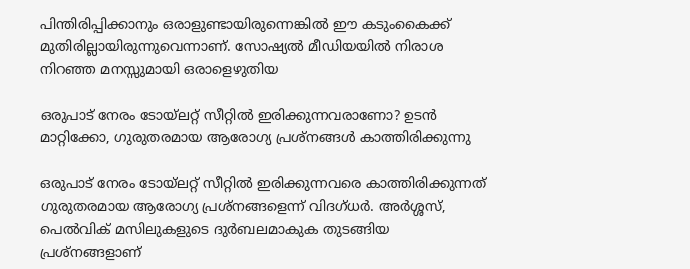പിന്തിരിപ്പിക്കാനും ഒരാളുണ്ടായിരുന്നെങ്കിൽ ഈ കടുംകൈക്ക് മുതിരില്ലായിരുന്നുവെന്നാണ്. സോഷ്യല്‍ മീഡിയയില്‍ നിരാശ നിറഞ്ഞ മനസ്സുമായി ഒരാളെഴുതിയ

ഒരുപാട് നേരം ടോയ്‍ലറ്റ് സീറ്റിൽ ഇരിക്കുന്നവരാണോ? ഉടൻ മാറ്റിക്കോ, ഗുരുതരമായ ആരോഗ്യ പ്രശ്നങ്ങൾ കാത്തിരിക്കുന്നു

ഒരുപാട് നേരം ടോയ്‍ലറ്റ് സീറ്റിൽ ഇരിക്കുന്നവരെ കാത്തിരിക്കുന്നത് ഗുരുതരമായ ആരോഗ്യ പ്രശ്നങ്ങളെന്ന് വിദഗ്ധർ. അർശ്ശസ്, പെൽവിക് മസിലുകളുടെ ദുർബലമാകുക തുടങ്ങിയ പ്രശ്നങ്ങളാണ്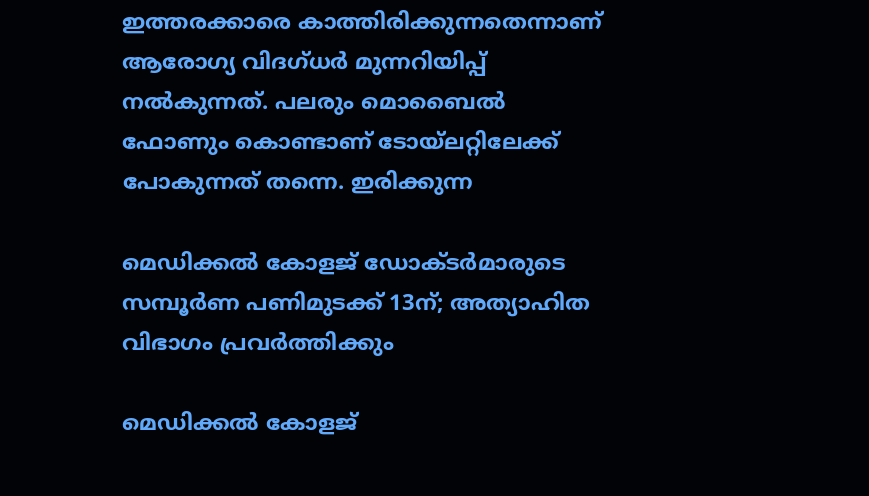ഇത്തരക്കാരെ കാത്തിരിക്കുന്നതെന്നാണ് ആരോഗ്യ വിദഗ്ധർ മുന്നറിയിപ്പ് നൽകുന്നത്. പലരും മൊബൈൽ ഫോണും കൊണ്ടാണ് ടോയ്‍ലറ്റിലേക്ക് പോകുന്നത് തന്നെ. ഇരിക്കുന്ന

മെഡിക്കൽ കോളജ് ഡോക്ടർമാരുടെ സമ്പൂർണ പണിമുടക്ക് 13ന്; അത്യാഹിത വിഭാഗം പ്രവർത്തിക്കും

മെഡിക്കൽ കോളജ്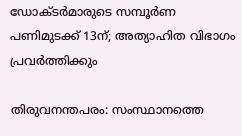ഡോക്ടർമാരുടെ സമ്പൂർണ പണിമുടക്ക് 13ന്; അത്യാഹിത വിഭാഗം പ്രവർത്തിക്കും

തിരുവനന്തപരം: സംസ്ഥാനത്തെ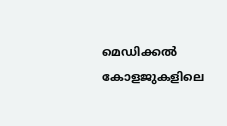മെഡിക്കൽ കോളജുകളിലെ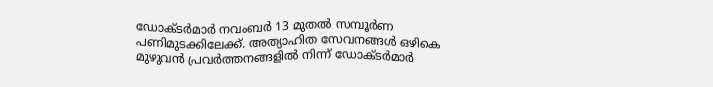ഡോക്ടർമാർ നവംബർ 13 മുതൽ സമ്പൂർണ പണിമുടക്കിലേക്ക്. അത്യാഹിത സേവനങ്ങൾ ഒഴികെ മുഴുവൻ പ്രവർത്തനങ്ങളിൽ നിന്ന് ഡോക്ടർമാർ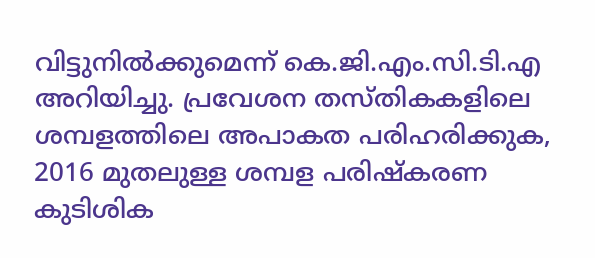വിട്ടുനിൽക്കുമെന്ന് കെ.ജി.എം.സി.ടി.എ അറിയിച്ചു. പ്രവേശന തസ്തികകളിലെ ശമ്പളത്തിലെ അപാകത പരിഹരിക്കുക, 2016 മുതലുള്ള ശമ്പള പരിഷ്കരണ കുടിശിക